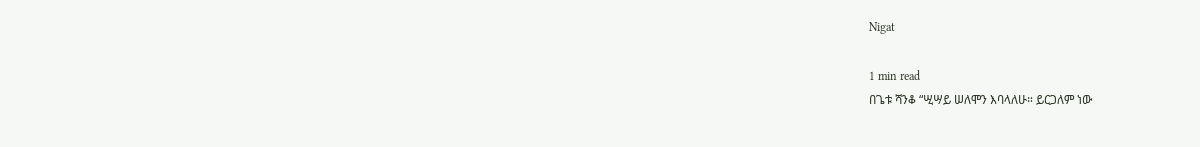Nigat

1 min read
በጌቱ ሻንቆ “ሢሣይ ሠለሞን እባላለሁ። ይርጋለም ነው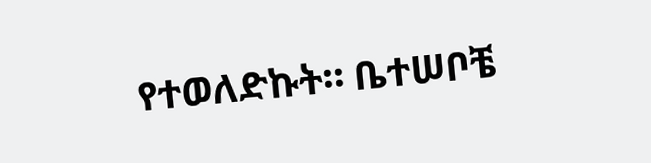የተወለድኩት። ቤተሠቦቼ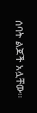ሰባት ልጆች አሏቸው።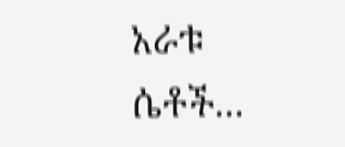አራቱ ሴቶች...